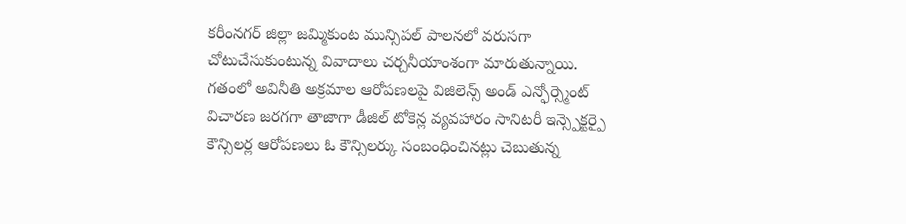కరీంనగర్ జిల్లా జమ్మికుంట మున్సిపల్ పాలనలో వరుసగా చోటుచేసుకుంటున్న వివాదాలు చర్చనీయాంశంగా మారుతున్నాయి. గతంలో అవినీతి అక్రమాల ఆరోపణలపై విజిలెన్స్ అండ్ ఎన్ఫోర్స్మెంట్ విచారణ జరగగా తాజాగా డీజిల్ టోకెన్ల వ్యవహారం సానిటరీ ఇన్స్పెక్టర్పై కౌన్సిలర్ల ఆరోపణలు ఓ కౌన్సిలర్కు సంబంధించినట్లు చెబుతున్న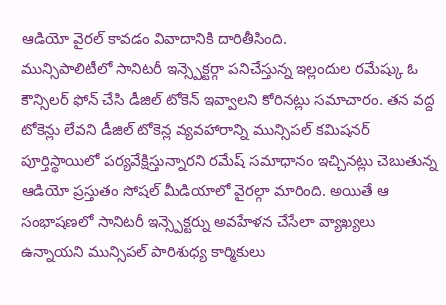ఆడియో వైరల్ కావడం వివాదానికి దారితీసింది.
మున్సిపాలిటీలో సానిటరీ ఇన్స్పెక్టర్గా పనిచేస్తున్న ఇల్లందుల రమేష్కు ఓ కౌన్సిలర్ ఫోన్ చేసి డీజిల్ టోకెన్ ఇవ్వాలని కోరినట్లు సమాచారం. తన వద్ద టోకెన్లు లేవని డీజిల్ టోకెన్ల వ్యవహారాన్ని మున్సిపల్ కమిషనర్ పూర్తిస్థాయిలో పర్యవేక్షిస్తున్నారని రమేష్ సమాధానం ఇచ్చినట్లు చెబుతున్న ఆడియో ప్రస్తుతం సోషల్ మీడియాలో వైరల్గా మారింది. అయితే ఆ సంభాషణలో సానిటరీ ఇన్స్పెక్టర్ను అవహేళన చేసేలా వ్యాఖ్యలు ఉన్నాయని మున్సిపల్ పారిశుధ్య కార్మికులు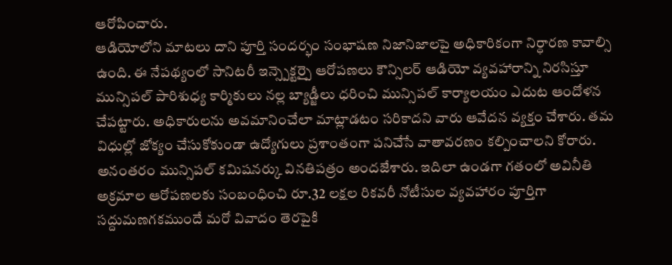ఆరోపించారు.
ఆడియోలోని మాటలు దాని పూర్తి సందర్భం సంభాషణ నిజానిజాలపై అధికారికంగా నిర్ధారణ కావాల్సి ఉంది. ఈ నేపథ్యంలో సానిటరీ ఇన్స్పెక్టర్పై ఆరోపణలు కౌన్సిలర్ ఆడియో వ్యవహారాన్ని నిరసిస్తూ మున్సిపల్ పారిశుధ్య కార్మికులు నల్ల బ్యాడ్జీలు ధరించి మున్సిపల్ కార్యాలయం ఎదుట ఆందోళన చేపట్టారు. అధికారులను అవమానించేలా మాట్లాడటం సరికాదని వారు ఆవేదన వ్యక్తం చేశారు. తమ విధుల్లో జోక్యం చేసుకోకుండా ఉద్యోగులు ప్రశాంతంగా పనిచేసే వాతావరణం కల్పించాలని కోరారు.
అనంతరం మున్సిపల్ కమిషనర్కు వినతిపత్రం అందజేశారు. ఇదిలా ఉండగా గతంలో అవినీతి అక్రమాల ఆరోపణలకు సంబంధించి రూ.32 లక్షల రికవరీ నోటీసుల వ్యవహారం పూర్తిగా సద్దుమణగకముందే మరో వివాదం తెరపైకి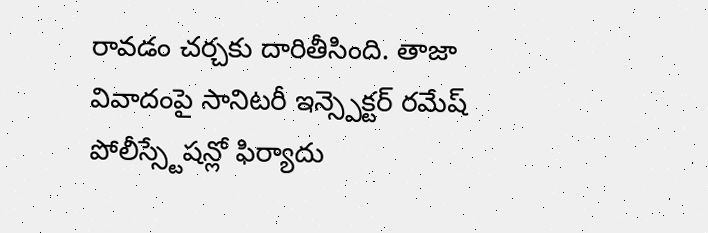రావడం చర్చకు దారితీసింది. తాజా వివాదంపై సానిటరీ ఇన్స్పెక్టర్ రమేష్ పోలీస్స్టేషన్లో ఫిర్యాదు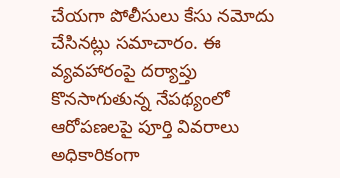చేయగా పోలీసులు కేసు నమోదు చేసినట్లు సమాచారం. ఈ వ్యవహారంపై దర్యాప్తు కొనసాగుతున్న నేపథ్యంలో ఆరోపణలపై పూర్తి వివరాలు అధికారికంగా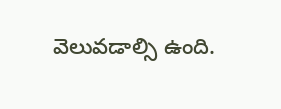వెలువడాల్సి ఉంది.